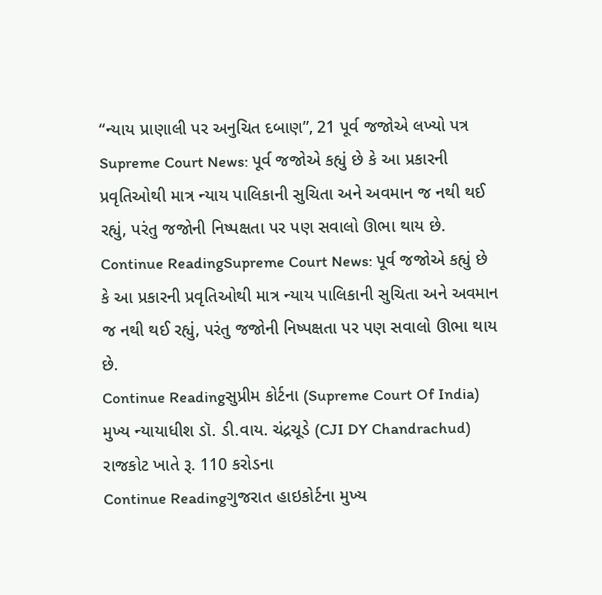“ન્યાય પ્રાણાલી પર અનુચિત દબાણ”, 21 પૂર્વ જજોએ લખ્યો પત્ર
Supreme Court News: પૂર્વ જજોએ કહ્યું છે કે આ પ્રકારની પ્રવૃતિઓથી માત્ર ન્યાય પાલિકાની સુચિતા અને અવમાન જ નથી થઈ રહ્યું, પરંતુ જજોની નિષ્પક્ષતા પર પણ સવાલો ઊભા થાય છે.
Continue ReadingSupreme Court News: પૂર્વ જજોએ કહ્યું છે કે આ પ્રકારની પ્રવૃતિઓથી માત્ર ન્યાય પાલિકાની સુચિતા અને અવમાન જ નથી થઈ રહ્યું, પરંતુ જજોની નિષ્પક્ષતા પર પણ સવાલો ઊભા થાય છે.
Continue Readingસુપ્રીમ કોર્ટના (Supreme Court Of India) મુખ્ય ન્યાયાધીશ ડૉ. ડી.વાય. ચંદ્રચૂડે (CJI DY Chandrachud) રાજકોટ ખાતે રૂ. 110 કરોડના
Continue Readingગુજરાત હાઇકોર્ટના મુખ્ય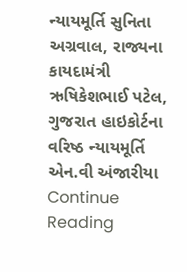ન્યાયમૂર્તિ સુનિતા અગ્રવાલ, રાજ્યના કાયદામંત્રી ઋષિકેશભાઈ પટેલ, ગુજરાત હાઇકોર્ટના વરિષ્ઠ ન્યાયમૂર્તિ એન.વી અંજારીયા
Continue Reading